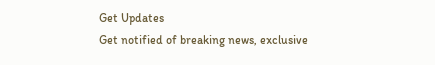Get Updates
Get notified of breaking news, exclusive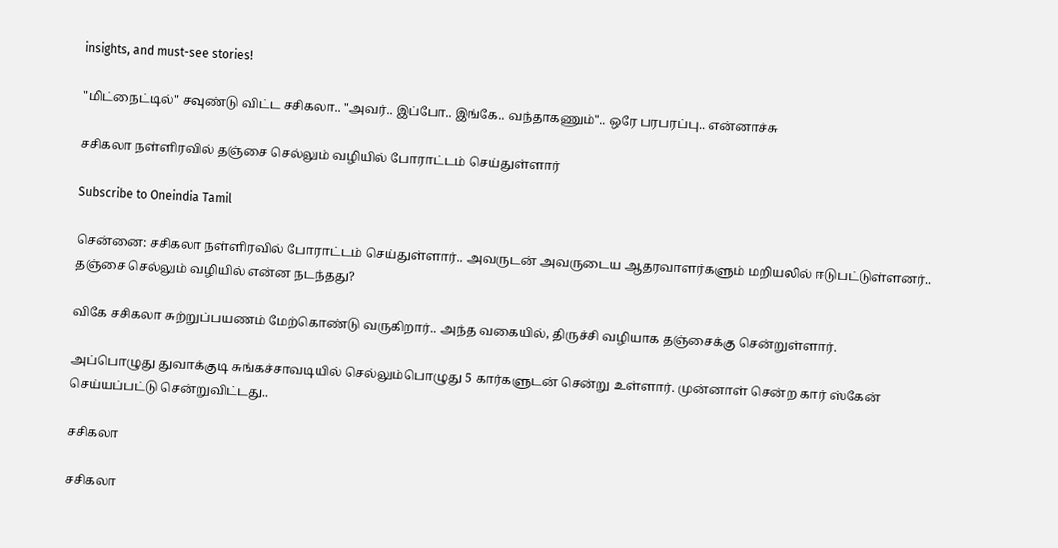insights, and must-see stories!

"மிட்நைட்டில்" சவுண்டு விட்ட சசிகலா.. "அவர்.. இப்போ.. இங்கே.. வந்தாகணும்".. ஒரே பரபரப்பு.. என்னாச்சு

சசிகலா நள்ளிரவில் தஞ்சை செல்லும் வழியில் போராட்டம் செய்துள்ளார்

Subscribe to Oneindia Tamil

சென்னை: சசிகலா நள்ளிரவில் போராட்டம் செய்துள்ளார்.. அவருடன் அவருடைய ஆதரவாளர்களும் மறியலில் ஈடுபட்டுள்ளனர்.. தஞ்சை செல்லும் வழியில் என்ன நடந்தது?

விகே சசிகலா சுற்றுப்பயணம் மேற்கொண்டு வருகிறார்.. அந்த வகையில், திருச்சி வழியாக தஞ்சைக்கு சென்றுள்ளார்.

அப்பொழுது துவாக்குடி சுங்கச்சாவடியில் செல்லும்பொழுது 5 கார்களுடன் சென்று உள்ளார். முன்னாள் சென்ற கார் ஸ்கேன் செய்யப்பட்டு சென்றுவிட்டது..

சசிகலா

சசிகலா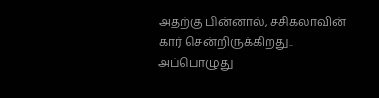அதற்கு பின்னால், சசிகலாவின் கார் சென்றிருக்கிறது.. அப்பொழுது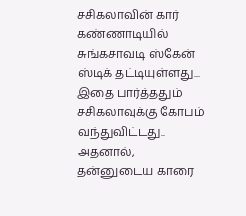சசிகலாவின் கார் கண்ணாடியில் சுங்கசாவடி ஸ்கேன் ஸ்டிக் தட்டியுள்ளது... இதை பார்த்ததும் சசிகலாவுக்கு கோபம் வந்துவிட்டது.. அதனால், தன்னுடைய காரை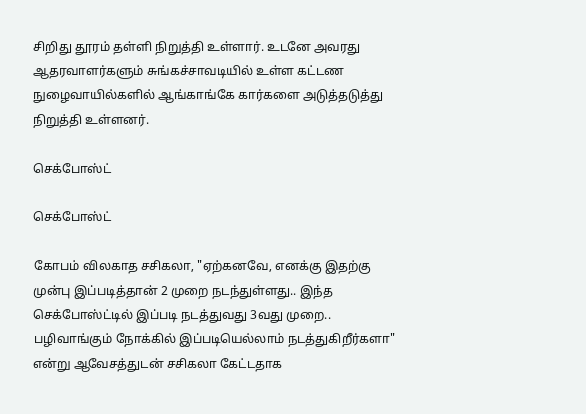சிறிது தூரம் தள்ளி நிறுத்தி உள்ளார். உடனே அவரது ஆதரவாளர்களும் சுங்கச்சாவடியில் உள்ள கட்டண நுழைவாயில்களில் ஆங்காங்கே கார்களை அடுத்தடுத்து நிறுத்தி உள்ளனர்.

செக்போஸ்ட்

செக்போஸ்ட்

கோபம் விலகாத சசிகலா, "ஏற்கனவே, எனக்கு இதற்கு முன்பு இப்படித்தான் 2 முறை நடந்துள்ளது.. இந்த செக்போஸ்ட்டில் இப்படி நடத்துவது 3வது முறை.. பழிவாங்கும் நோக்கில் இப்படியெல்லாம் நடத்துகிறீர்களா" என்று ஆவேசத்துடன் சசிகலா கேட்டதாக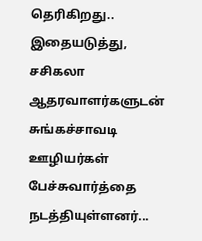தெரிகிறது.. இதையடுத்து, சசிகலா ஆதரவாளர்களுடன் சுங்கச்சாவடி ஊழியர்கள் பேச்சுவார்த்தை நடத்தியுள்ளனர்...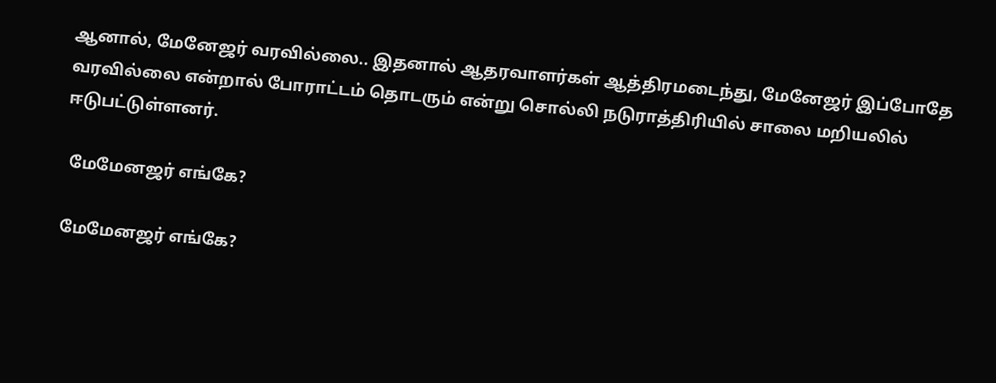ஆனால், மேனேஜர் வரவில்லை.. இதனால் ஆதரவாளர்கள் ஆத்திரமடைந்து, மேனேஜர் இப்போதே வரவில்லை என்றால் போராட்டம் தொடரும் என்று சொல்லி நடுராத்திரியில் சாலை மறியலில் ஈடுபட்டுள்ளனர்.

 மேமேனஜர் எங்கே?

மேமேனஜர் எங்கே?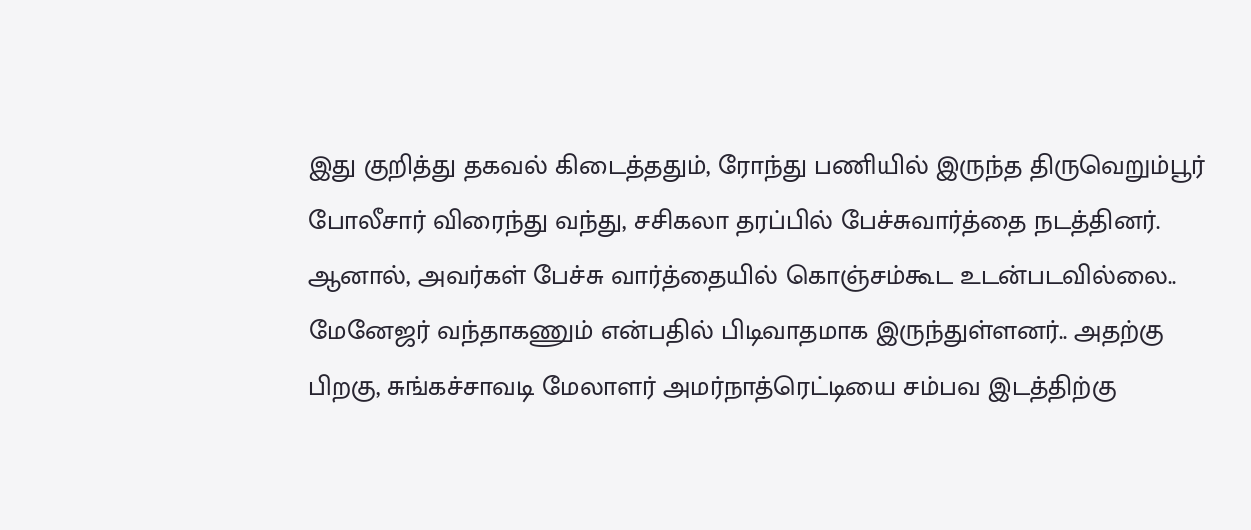இது குறித்து தகவல் கிடைத்ததும், ரோந்து பணியில் இருந்த திருவெறும்பூர் போலீசார் விரைந்து வந்து, சசிகலா தரப்பில் பேச்சுவார்த்தை நடத்தினர். ஆனால், அவர்கள் பேச்சு வார்த்தையில் கொஞ்சம்கூட உடன்படவில்லை.. மேனேஜர் வந்தாகணும் என்பதில் பிடிவாதமாக இருந்துள்ளனர்.. அதற்கு பிறகு, சுங்கச்சாவடி மேலாளர் அமர்நாத்ரெட்டியை சம்பவ இடத்திற்கு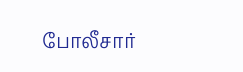போலீசார்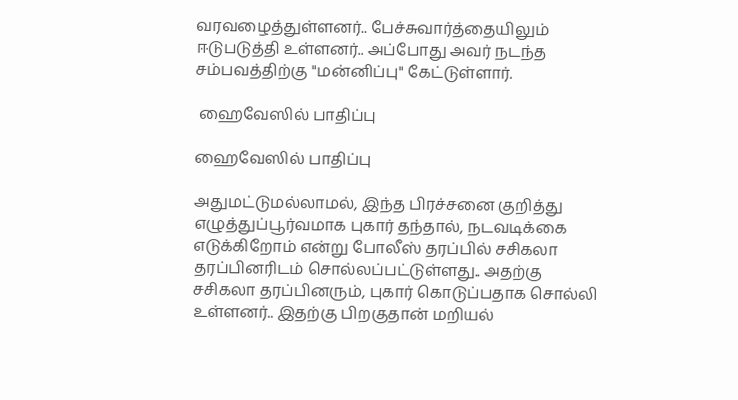வரவழைத்துள்ளனர்.. பேச்சுவார்த்தையிலும் ஈடுபடுத்தி உள்ளனர்.. அப்போது அவர் நடந்த சம்பவத்திற்கு "மன்னிப்பு" கேட்டுள்ளார்.

 ஹைவேஸில் பாதிப்பு

ஹைவேஸில் பாதிப்பு

அதுமட்டுமல்லாமல், இந்த பிரச்சனை குறித்து எழுத்துப்பூர்வமாக புகார் தந்தால், நடவடிக்கை எடுக்கிறோம் என்று போலீஸ் தரப்பில் சசிகலா தரப்பினரிடம் சொல்லப்பட்டுள்ளது.. அதற்கு சசிகலா தரப்பினரும், புகார் கொடுப்பதாக சொல்லி உள்ளனர்.. இதற்கு பிறகுதான் மறியல்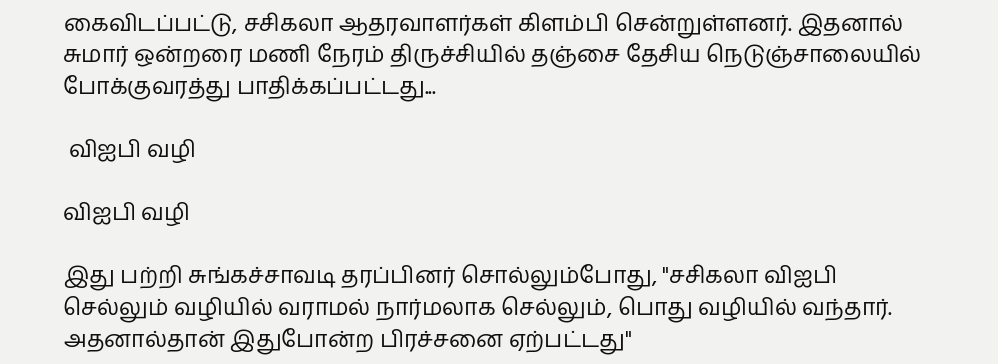கைவிடப்பட்டு, சசிகலா ஆதரவாளர்கள் கிளம்பி சென்றுள்ளனர். இதனால் சுமார் ஒன்றரை மணி நேரம் திருச்சியில் தஞ்சை தேசிய நெடுஞ்சாலையில் போக்குவரத்து பாதிக்கப்பட்டது...

 விஐபி வழி

விஐபி வழி

இது பற்றி சுங்கச்சாவடி தரப்பினர் சொல்லும்போது, "சசிகலா விஐபி செல்லும் வழியில் வராமல் நார்மலாக செல்லும், பொது வழியில் வந்தார். அதனால்தான் இதுபோன்ற பிரச்சனை ஏற்பட்டது"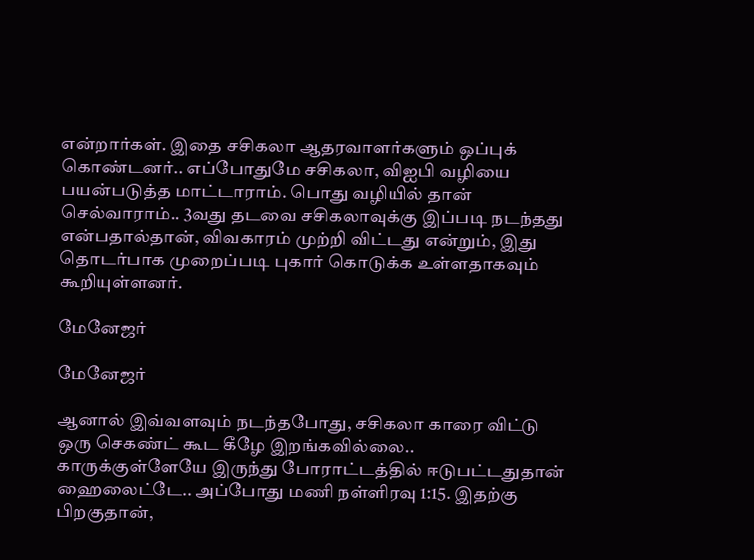என்றார்கள். இதை சசிகலா ஆதரவாளர்களும் ஒப்புக் கொண்டனர்.. எப்போதுமே சசிகலா, விஐபி வழியை பயன்படுத்த மாட்டாராம். பொது வழியில் தான் செல்வாராம்.. 3வது தடவை சசிகலாவுக்கு இப்படி நடந்தது என்பதால்தான், விவகாரம் முற்றி விட்டது என்றும், இது தொடர்பாக முறைப்படி புகார் கொடுக்க உள்ளதாகவும் கூறியுள்ளனர்.

மேனேஜர்

மேனேஜர்

ஆனால் இவ்வளவும் நடந்தபோது, சசிகலா காரை விட்டு ஒரு செகண்ட் கூட கீழே இறங்கவில்லை.. காருக்குள்ளேயே இருந்து போராட்டத்தில் ஈடுபட்டதுதான் ஹைலைட்டே.. அப்போது மணி நள்ளிரவு 1:15. இதற்கு பிறகுதான்,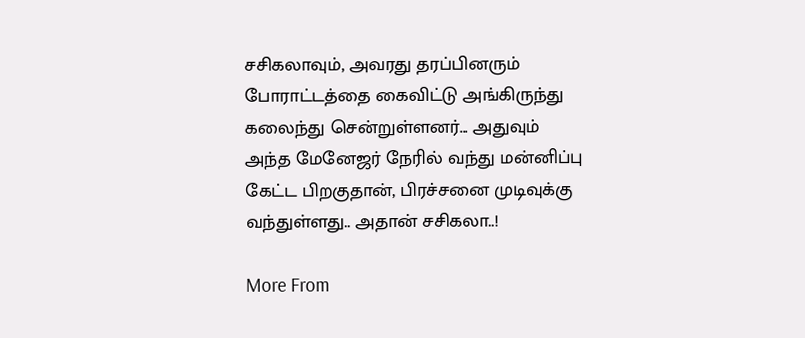சசிகலாவும், அவரது தரப்பினரும் போராட்டத்தை கைவிட்டு அங்கிருந்து கலைந்து சென்றுள்ளனர்... அதுவும் அந்த மேனேஜர் நேரில் வந்து மன்னிப்பு கேட்ட பிறகுதான், பிரச்சனை முடிவுக்கு வந்துள்ளது.. அதான் சசிகலா..!

More From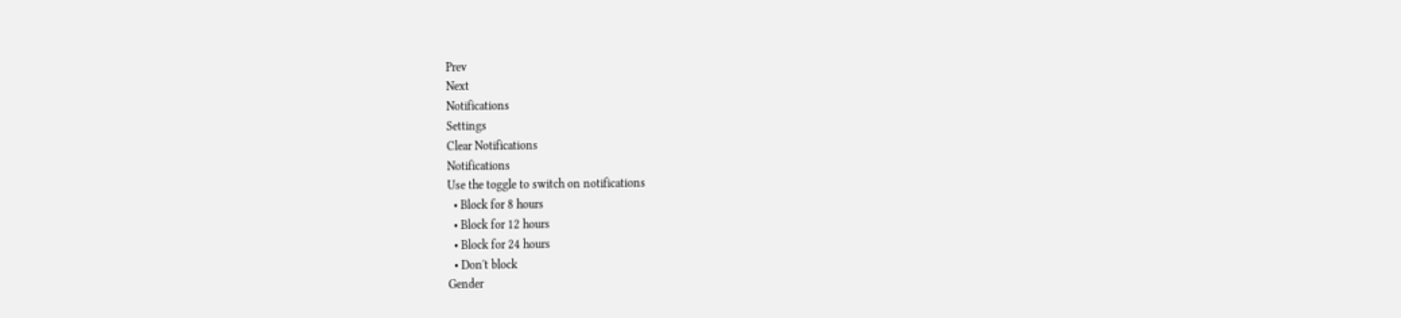Prev
Next
Notifications
Settings
Clear Notifications
Notifications
Use the toggle to switch on notifications
  • Block for 8 hours
  • Block for 12 hours
  • Block for 24 hours
  • Don't block
Gender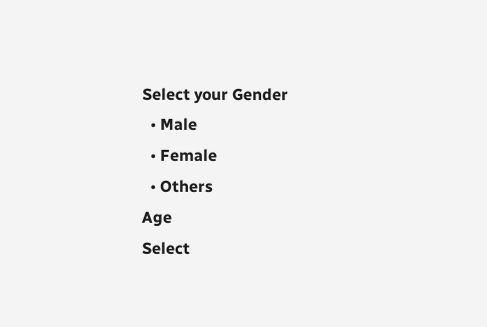Select your Gender
  • Male
  • Female
  • Others
Age
Select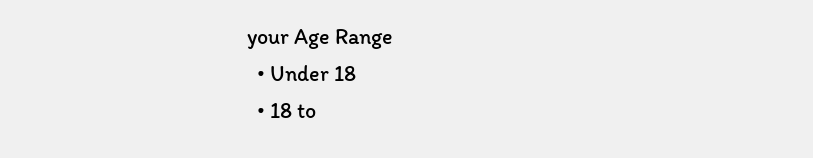your Age Range
  • Under 18
  • 18 to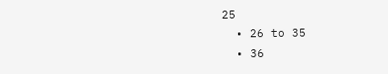25
  • 26 to 35
  • 36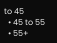to 45
  • 45 to 55
  • 55+